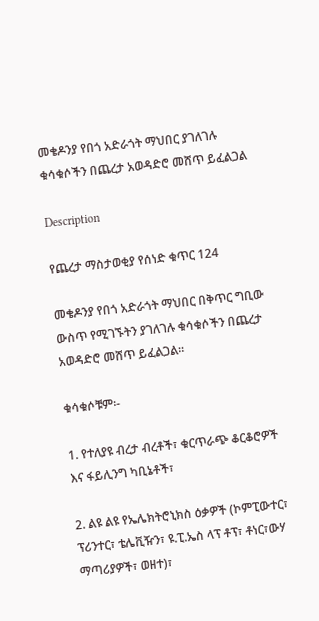መቄዶንያ የበጎ አድራጎት ማህበር ያገለገሉ ቁሳቁሶችን በጨረታ አወዳድሮ መሸጥ ይፈልጋል

Description

የጨረታ ማስታወቂያ የሰነድ ቁጥር 124

መቄዶንያ የበጎ አድራጎት ማህበር በቅጥር ግቢው ውስጥ የሚገኙትን ያገለገሉ ቁሳቁሶችን በጨረታ አወዳድሮ መሸጥ ይፈልጋል።

ቁሳቁሶቹም፡-

1. የተለያዩ ብረታ ብረቶች፣ ቁርጥራጭ ቆርቆሮዎች እና ፋይሊንግ ካቢኔቶች፣

2. ልዩ ልዩ የኤሌክትሮኒክስ ዕቃዎች (ኮምፒውተር፣ ፕሪንተር፣ ቴሌቪዥን፣ ዩ.ፒ.ኤስ ላፕ ቶፕ፣ ቶነር፣ውሃ ማጣሪያዎች፣ ወዘተ)፣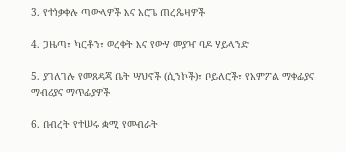3. የተነቃቀሉ ጣውላዎች እና አሮጌ ጠረጴዛዎች

4. ጋዜጣ፣ ካርቶን፣ ወረቀት እና የውሃ መያዣ ባዶ ሃይላንድ

5. ያገለገሉ የመጸዳጃ ቤት ሣህኖች (ሲንኮች)፣ ቦይለሮች፣ የአምፖል ማቀፊያና ማብሪያና ማጥፊያዎች

6. በብረት የተሠሩ ቋሚ የመብራት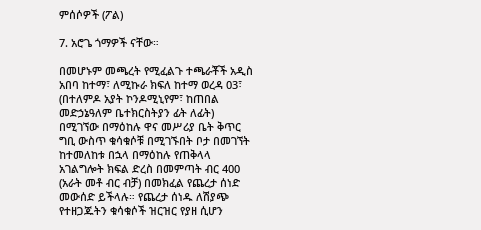ምሰሶዎች (ፖል)

7. አሮጌ ጎማዎች ናቸው።

በመሆኑም መጫረት የሚፈልጉ ተጫራቾች አዲስ አበባ ከተማ፣ ለሚኩራ ክፍለ ከተማ ወረዳ 03፣ (በተለምዶ አያት ኮንዶሚኒየም፣ ከጠበል መድኃኔዓለም ቤተክርስትያን ፊት ለፊት) በሚገኘው በማዕከሉ ዋና መሥሪያ ቤት ቅጥር ግቢ ውስጥ ቁሳቁሶቹ በሚገኙበት ቦታ በመገኘት ከተመለከቱ በኋላ በማዕከሉ የጠቅላላ አገልግሎት ክፍል ድረስ በመምጣት ብር 400 (አራት መቶ ብር ብቻ) በመክፈል የጨረታ ሰነድ መውሰድ ይችላሉ። የጨረታ ሰነዱ ለሽያጭ የተዘጋጁትን ቁሳቁሶች ዝርዝር የያዘ ሲሆን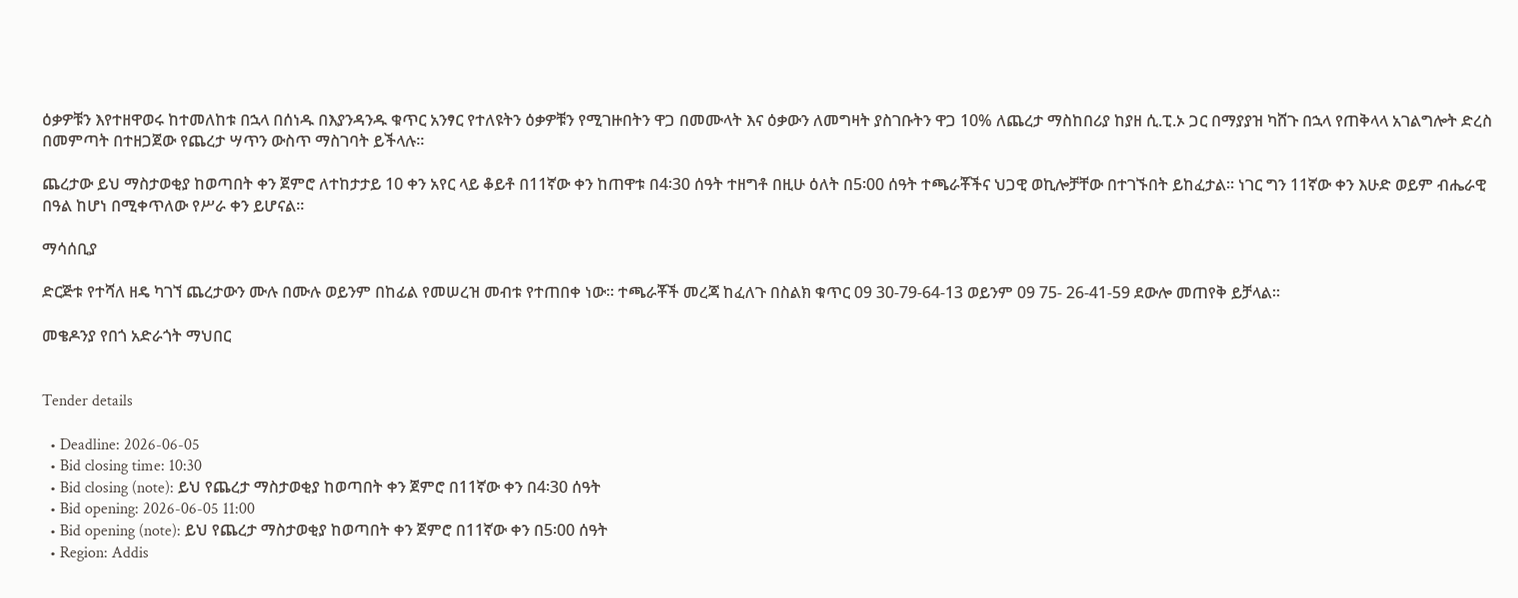ዕቃዎቹን እየተዘዋወሩ ከተመለከቱ በኋላ በሰነዱ በእያንዳንዱ ቁጥር አንፃር የተለዩትን ዕቃዎቹን የሚገዙበትን ዋጋ በመሙላት እና ዕቃውን ለመግዛት ያስገቡትን ዋጋ 10% ለጨረታ ማስከበሪያ ከያዘ ሲ.ፒ.ኦ ጋር በማያያዝ ካሸጉ በኋላ የጠቅላላ አገልግሎት ድረስ በመምጣት በተዘጋጀው የጨረታ ሣጥን ውስጥ ማስገባት ይችላሉ።

ጨረታው ይህ ማስታወቂያ ከወጣበት ቀን ጀምሮ ለተከታታይ 10 ቀን አየር ላይ ቆይቶ በ11ኛው ቀን ከጠዋቱ በ4፡30 ሰዓት ተዘግቶ በዚሁ ዕለት በ5፡00 ሰዓት ተጫራቾችና ህጋዊ ወኪሎቻቸው በተገኙበት ይከፈታል። ነገር ግን 11ኛው ቀን እሁድ ወይም ብሔራዊ በዓል ከሆነ በሚቀጥለው የሥራ ቀን ይሆናል።

ማሳሰቢያ

ድርጅቱ የተሻለ ዘዴ ካገኘ ጨረታውን ሙሉ በሙሉ ወይንም በከፊል የመሠረዝ መብቱ የተጠበቀ ነው። ተጫራቾች መረጃ ከፈለጉ በስልክ ቁጥር 09 30-79-64-13 ወይንም 09 75- 26-41-59 ደውሎ መጠየቅ ይቻላል።

መቄዶንያ የበጎ አድራጎት ማህበር


Tender details

  • Deadline: 2026-06-05
  • Bid closing time: 10:30
  • Bid closing (note): ይህ የጨረታ ማስታወቂያ ከወጣበት ቀን ጀምሮ በ11ኛው ቀን በ4፡30 ሰዓት
  • Bid opening: 2026-06-05 11:00
  • Bid opening (note): ይህ የጨረታ ማስታወቂያ ከወጣበት ቀን ጀምሮ በ11ኛው ቀን በ5፡00 ሰዓት
  • Region: Addis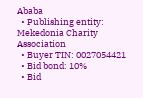Ababa
  • Publishing entity: Mekedonia Charity Association
  • Buyer TIN: 0027054421
  • Bid bond: 10%
  • Bid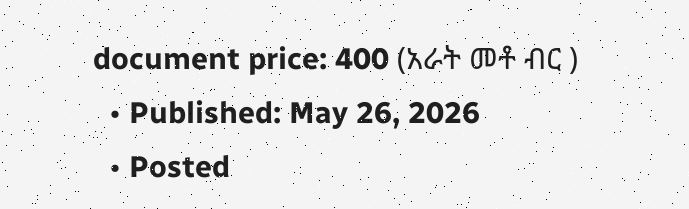document price: 400 (አራት መቶ ብር )
  • Published: May 26, 2026
  • Posted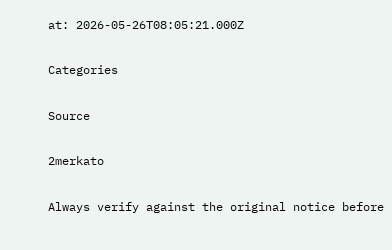at: 2026-05-26T08:05:21.000Z

Categories

Source

2merkato

Always verify against the original notice before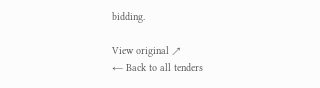bidding.

View original ↗
← Back to all tenders